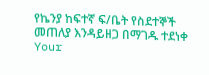የኬንያ ከፍተኛ ፍ/ቤት የስደተኞች መጠለያ እንዳይዘጋ በማገዱ ተደነቀ
Your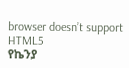browser doesn’t support HTML5
የኬንያ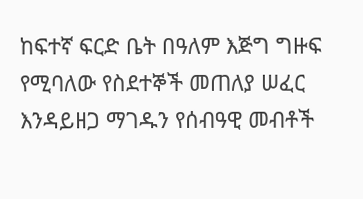ከፍተኛ ፍርድ ቤት በዓለም እጅግ ግዙፍ የሚባለው የስደተኞች መጠለያ ሠፈር እንዳይዘጋ ማገዱን የሰብዓዊ መብቶች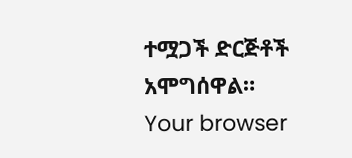ተሟጋች ድርጅቶች አሞግሰዋል።
Your browser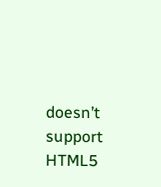doesn’t support HTML5